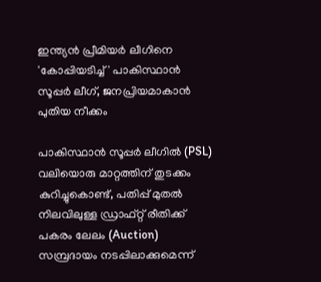ഇന്ത്യൻ പ്രീമിയർ ലീഗിനെ 'കോപ്പിയടിച്ച്' പാകിസ്ഥാൻ സൂപ്പർ ലീഗ്, ജനപ്രിയമാകാൻ പുതിയ നീക്കം

പാകിസ്ഥാൻ സൂപ്പർ ലീഗിൽ (PSL) വലിയൊരു മാറ്റത്തിന് തുടക്കം കുറിച്ചുകൊണ്ട്, പതിപ്പ് മുതൽ നിലവിലുള്ള ഡ്രാഫ്റ്റ് രീതിക്ക് പകരം ലേലം (Auction) സമ്പ്രദായം നടപ്പിലാക്കുമെന്ന്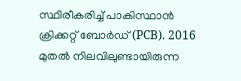സ്ഥിരീകരിച്ച് പാകിസ്ഥാൻ ക്രിക്കറ്റ് ബോർഡ് (PCB). 2016 മുതൽ നിലവിലുണ്ടായിരുന്ന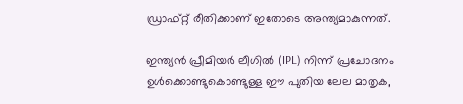ഡ്രാഫ്റ്റ് രീതിക്കാണ് ഇതോടെ അന്ത്യമാകുന്നത്.

ഇന്ത്യൻ പ്രീമിയർ ലീഗിൽ (IPL) നിന്ന് പ്രചോദനം ഉൾക്കൊണ്ടുകൊണ്ടുള്ള ഈ പുതിയ ലേല മാതൃക,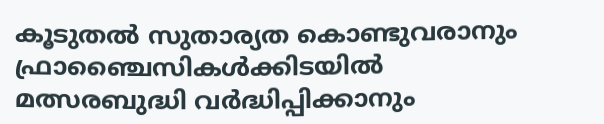കൂടുതൽ സുതാര്യത കൊണ്ടുവരാനും ഫ്രാഞ്ചൈസികൾക്കിടയിൽ മത്സരബുദ്ധി വർദ്ധിപ്പിക്കാനും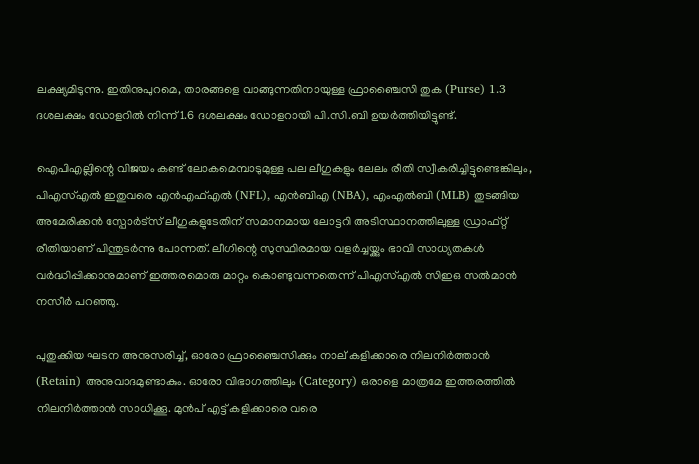ലക്ഷ്യമിടുന്നു. ഇതിനുപുറമെ, താരങ്ങളെ വാങ്ങുന്നതിനായുള്ള ഫ്രാഞ്ചൈസി തുക (Purse) 1.3 ദശലക്ഷം ഡോളറിൽ നിന്ന് 1.6 ദശലക്ഷം ഡോളറായി പി.സി.ബി ഉയർത്തിയിട്ടുണ്ട്.

ഐപിഎല്ലിന്റെ വിജയം കണ്ട് ലോകമെമ്പാടുമുള്ള പല ലീഗുകളും ലേലം രീതി സ്വീകരിച്ചിട്ടുണ്ടെങ്കിലും, പിഎസ്എൽ ഇതുവരെ എൻഎഫ്എൽ (NFL), എൻബിഎ (NBA), എംഎൽബി (MLB) തുടങ്ങിയ അമേരിക്കൻ സ്പോർട്സ് ലീഗുകളുടേതിന് സമാനമായ ലോട്ടറി അടിസ്ഥാനത്തിലുള്ള ഡ്രാഫ്റ്റ് രീതിയാണ് പിന്തുടർന്നു പോന്നത്. ലീഗിന്റെ സുസ്ഥിരമായ വളർച്ചയ്ക്കും ഭാവി സാധ്യതകൾ വർദ്ധിപ്പിക്കാനുമാണ് ഇത്തരമൊരു മാറ്റം കൊണ്ടുവന്നതെന്ന് പിഎസ്എൽ സിഇഒ സൽമാൻ നസീർ പറഞ്ഞു.

പുതുക്കിയ ഘടന അനുസരിച്ച്, ഓരോ ഫ്രാഞ്ചൈസിക്കും നാല് കളിക്കാരെ നിലനിർത്താൻ (Retain) അനുവാദമുണ്ടാകും. ഓരോ വിഭാഗത്തിലും (Category) ഒരാളെ മാത്രമേ ഇത്തരത്തിൽ നിലനിർത്താൻ സാധിക്കൂ. മുൻപ് എട്ട് കളിക്കാരെ വരെ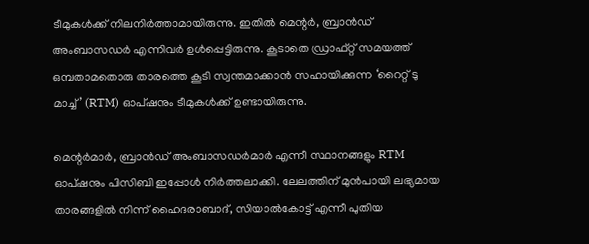ടീമുകൾക്ക് നിലനിർത്താമായിരുന്നു. ഇതിൽ മെന്റർ, ബ്രാൻഡ് അംബാസഡർ എന്നിവർ ഉൾപ്പെട്ടിരുന്നു. കൂടാതെ ഡ്രാഫ്റ്റ് സമയത്ത് ഒമ്പതാമതൊരു താരത്തെ കൂടി സ്വന്തമാക്കാൻ സഹായിക്കുന്ന ‘റൈറ്റ് ടു മാച്ച്’ (RTM) ഓപ്ഷനും ടീമുകൾക്ക് ഉണ്ടായിരുന്നു.

മെന്റർമാർ, ബ്രാൻഡ് അംബാസഡർമാർ എന്നീ സ്ഥാനങ്ങളും RTM ഓപ്ഷനും പിസിബി ഇപ്പോൾ നിർത്തലാക്കി. ലേലത്തിന് മുൻപായി ലഭ്യമായ താരങ്ങളിൽ നിന്ന് ഹൈദരാബാദ്, സിയാൽകോട്ട് എന്നീ പുതിയ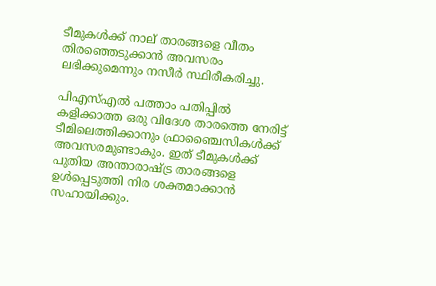ടീമുകൾക്ക് നാല് താരങ്ങളെ വീതം തിരഞ്ഞെടുക്കാൻ അവസരം ലഭിക്കുമെന്നും നസീർ സ്ഥിരീകരിച്ചു.

പിഎസ്എൽ പത്താം പതിപ്പിൽ കളിക്കാത്ത ഒരു വിദേശ താരത്തെ നേരിട്ട് ടീമിലെത്തിക്കാനും ഫ്രാഞ്ചൈസികൾക്ക് അവസരമുണ്ടാകും. ഇത് ടീമുകൾക്ക് പുതിയ അന്താരാഷ്ട്ര താരങ്ങളെ ഉൾപ്പെടുത്തി നിര ശക്തമാക്കാൻ സഹായിക്കും.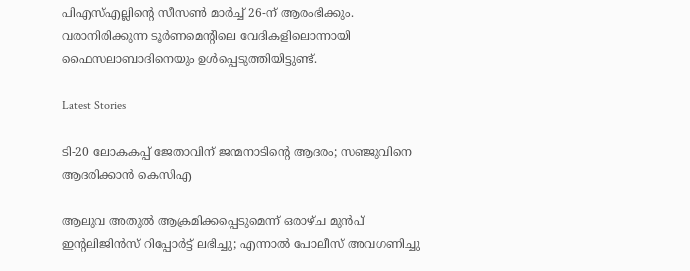പിഎസ്എല്ലിന്റെ സീസൺ മാർച്ച് 26-ന് ആരംഭിക്കും. വരാനിരിക്കുന്ന ടൂർണമെന്റിലെ വേദികളിലൊന്നായി ഫൈസലാബാദിനെയും ഉൾപ്പെടുത്തിയിട്ടുണ്ട്.

Latest Stories

ടി-20 ലോകകപ്പ് ജേതാവിന് ജന്മനാടിന്റെ ആദരം; സഞ്ജുവിനെ ആദരിക്കാൻ കെസിഎ

ആലുവ അതുൽ ആക്രമിക്കപ്പെടുമെന്ന് ഒരാഴ്ച മുൻപ് ഇന്റലിജിൻസ് റിപ്പോർട്ട് ലഭിച്ചു; എന്നാൽ പോലീസ് അവഗണിച്ചു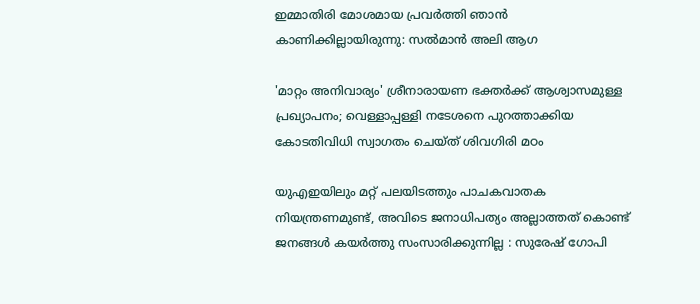ഇമ്മാതിരി മോശമായ പ്രവർത്തി ഞാൻ കാണിക്കില്ലായിരുന്നു: സല്‍മാന്‍ അലി ആഗ

'മാറ്റം അനിവാര്യം' ശ്രീനാരായണ ഭക്തര്‍ക്ക് ആശ്വാസമുള്ള പ്രഖ്യാപനം; വെള്ളാപ്പള്ളി നടേശനെ പുറത്താക്കിയ കോടതിവിധി സ്വാഗതം ചെയ്ത് ശിവഗിരി മഠം

യുഎഇയിലും മറ്റ് പലയിടത്തും പാചകവാതക നിയന്ത്രണമുണ്ട്, അവിടെ ജനാധിപത്യം അല്ലാത്തത് കൊണ്ട് ജനങ്ങൾ കയർത്തു സംസാരിക്കുന്നില്ല : സുരേഷ് ഗോപി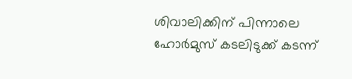ശിവാലിക്കിന് പിന്നാലെ ഹോർമുസ് കടലിടുക്ക് കടന്ന്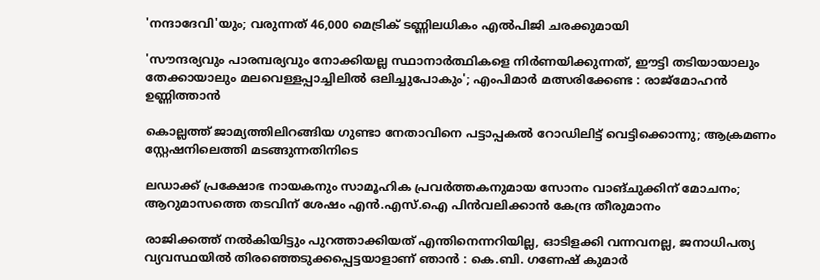'നന്ദാദേവി'യും; വരുന്നത് 46,000 മെട്രിക് ടണ്ണിലധികം എൽപിജി ചരക്കുമായി

'സൗന്ദര്യവും പാരമ്പര്യവും നോക്കിയല്ല സ്ഥാനാര്‍ത്ഥികളെ നിര്‍ണയിക്കുന്നത്, ഈട്ടി തടിയായാലും തേക്കായാലും മലവെള്ളപ്പാച്ചിലിൽ ഒലിച്ചുപോകും'; എംപിമാർ മത്സരിക്കേണ്ട : രാജ്‌മോഹൻ ഉണ്ണിത്താന്‍

കൊല്ലത്ത് ജാമ്യത്തിലിറങ്ങിയ ഗുണ്ടാ നേതാവിനെ പട്ടാപ്പകൽ റോഡിലിട്ട് വെട്ടിക്കൊന്നു; ആക്രമണം സ്റ്റേഷനിലെത്തി മടങ്ങുന്നതിനിടെ

ലഡാക്ക് പ്രക്ഷോഭ നായകനും സാമൂഹിക പ്രവർത്തകനുമായ സോനം വാങ്ചുക്കിന് മോചനം; ആറുമാസത്തെ തടവിന് ശേഷം എന്‍.എസ്.ഐ പിൻവലിക്കാൻ കേന്ദ്ര തീരുമാനം

രാജിക്കത്ത് നൽകിയിട്ടും പുറത്താക്കിയത് എന്തിനെന്നറിയില്ല, ഓടിളക്കി വന്നവനല്ല, ജനാധിപത്യ വ്യവസ്ഥയിൽ തിരഞ്ഞെടുക്കപ്പെട്ടയാളാണ് ഞാൻ : കെ.ബി. ഗണേഷ് കുമാർ